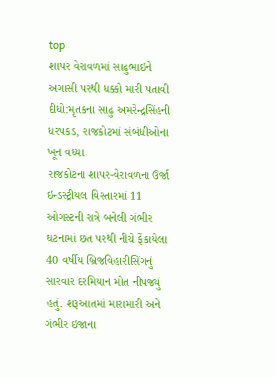top
શાપર વેરાવળમાં સાઢુભાઇને અગાસી પરથી ધક્કો મારી પતાવી દીધો:મૃતકના સાઢુ અમરેન્દ્રસિંહની ધરપકડ, રાજકોટમાં સંબંધીઓના ખૂન વધ્યા
રાજકોટના શાપર-વેરાવળના ઉર્જા ઇન્ડસ્ટ્રીયલ વિસ્તારમાં 11 ઓગસ્ટની રાત્રે બનેલી ગંભીર ઘટનામાં છત પરથી નીચે ફેંકાયેલા 40 વર્ષીય બ્રિજવિહારીસિંગનું સારવાર દરમિયાન મોત નીપજ્યું હતું. શરૂઆતમાં મારામારી અને ગંભીર ઇજાના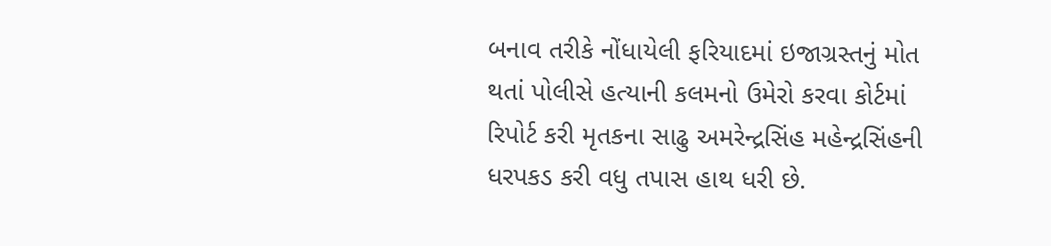બનાવ તરીકે નોંધાયેલી ફરિયાદમાં ઇજાગ્રસ્તનું મોત થતાં પોલીસે હત્યાની કલમનો ઉમેરો કરવા કોર્ટમાં રિપોર્ટ કરી મૃતકના સાઢુ અમરેન્દ્રસિંહ મહેન્દ્રસિંહની ધરપકડ કરી વધુ તપાસ હાથ ધરી છે.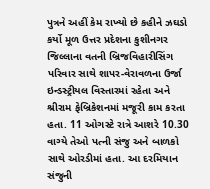પુત્રને અહીં કેમ રાખ્યો છે કહીને ઝઘડો કર્યો મૂળ ઉત્તર પ્રદેશના કુશીનગર જિલ્લાના વતની બ્રિજવિહારીસિંગ પરિવાર સાથે શાપર-વેરાવળના ઉર્જા ઇન્ડસ્ટ્રીયલ વિસ્તારમાં રહેતા અને શ્રીરામ ફેબ્રિકેશનમાં મજૂરી કામ કરતા હતા. 11 ઓગસ્ટે રાત્રે આશરે 10.30 વાગ્યે તેઓ પત્ની સંજુ અને બાળકો સાથે ઓરડીમાં હતા. આ દરમિયાન સંજુની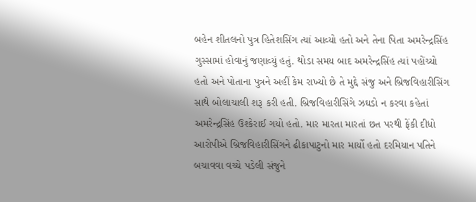બહેન શીતલનો પુત્ર હિતેશસિંગ ત્યાં આવ્યો હતો અને તેના પિતા અમરેન્દ્રસિંહ ગુસ્સામાં હોવાનું જણાવ્યું હતું. થોડા સમય બાદ અમરેન્દ્રસિંહ ત્યાં પહોંચ્યો હતો અને પોતાના પુત્રને અહીં કેમ રાખ્યો છે તે મુદ્દે સંજુ અને બ્રિજવિહારીસિંગ સાથે બોલાચાલી શરૂ કરી હતી. બ્રિજવિહારીસિંગે ઝઘડો ન કરવા કહેતાં અમરેન્દ્રસિંહ ઉશ્કેરાઈ ગયો હતો. માર મારતા મારતાં છત પરથી ફેંકી દીધો આરોપીએ બ્રિજવિહારીસિંગને ઢીકાપાટુનો માર માર્યો હતો દરમિયાન પતિને બચાવવા વચ્ચે પડેલી સંજુને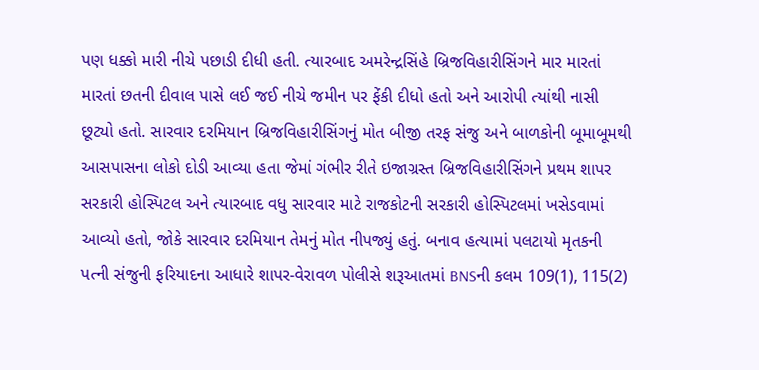પણ ધક્કો મારી નીચે પછાડી દીધી હતી. ત્યારબાદ અમરેન્દ્રસિંહે બ્રિજવિહારીસિંગને માર મારતાં મારતાં છતની દીવાલ પાસે લઈ જઈ નીચે જમીન પર ફેંકી દીધો હતો અને આરોપી ત્યાંથી નાસી છૂટ્યો હતો. સારવાર દરમિયાન બ્રિજવિહારીસિંગનું મોત બીજી તરફ સંજુ અને બાળકોની બૂમાબૂમથી આસપાસના લોકો દોડી આવ્યા હતા જેમાં ગંભીર રીતે ઇજાગ્રસ્ત બ્રિજવિહારીસિંગને પ્રથમ શાપર સરકારી હોસ્પિટલ અને ત્યારબાદ વધુ સારવાર માટે રાજકોટની સરકારી હોસ્પિટલમાં ખસેડવામાં આવ્યો હતો, જોકે સારવાર દરમિયાન તેમનું મોત નીપજ્યું હતું. બનાવ હત્યામાં પલટાયો મૃતકની પત્ની સંજુની ફરિયાદના આધારે શાપર-વેરાવળ પોલીસે શરૂઆતમાં BNSની કલમ 109(1), 115(2)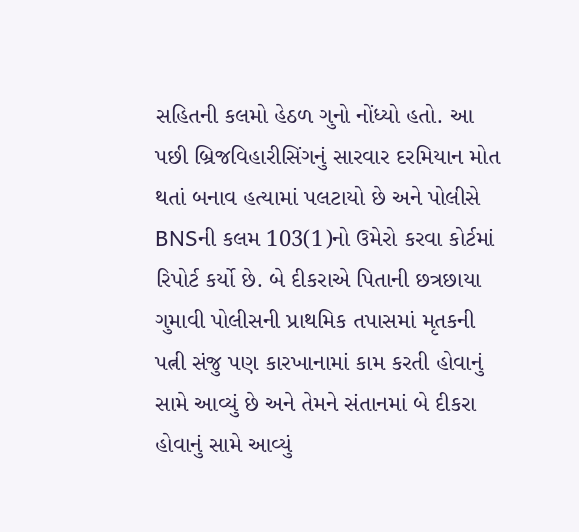સહિતની કલમો હેઠળ ગુનો નોંધ્યો હતો. આ પછી બ્રિજવિહારીસિંગનું સારવાર દરમિયાન મોત થતાં બનાવ હત્યામાં પલટાયો છે અને પોલીસે BNSની કલમ 103(1)નો ઉમેરો કરવા કોર્ટમાં રિપોર્ટ કર્યો છે. બે દીકરાએ પિતાની છત્રછાયા ગુમાવી પોલીસની પ્રાથમિક તપાસમાં મૃતકની પત્ની સંજુ પણ કારખાનામાં કામ કરતી હોવાનું સામે આવ્યું છે અને તેમને સંતાનમાં બે દીકરા હોવાનું સામે આવ્યું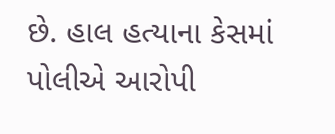છે. હાલ હત્યાના કેસમાં પોલીએ આરોપી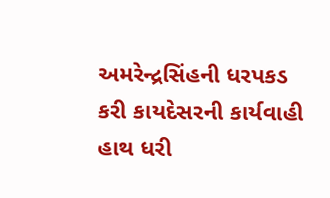અમરેન્દ્રસિંહની ધરપકડ કરી કાયદેસરની કાર્યવાહી હાથ ધરી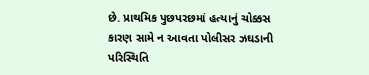છે. પ્રાથમિક પુછપરછમાં હત્યાનું ચોક્કસ કારણ સામે ન આવતા પોલીસર ઝઘડાની પરિસ્થિતિ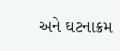અને ઘટનાક્રમ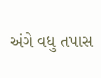અંગે વધુ તપાસ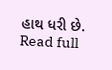હાથ ધરી છે.
Read full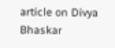article on Divya Bhaskar